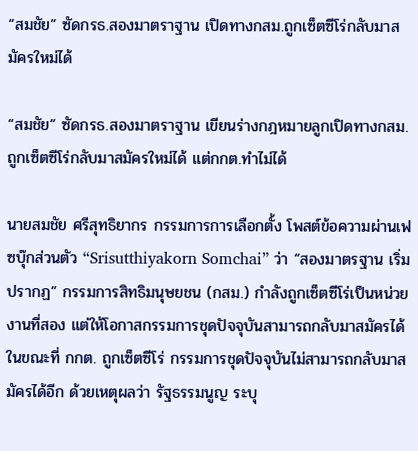“สมชัย” ซัดกรธ.สองมาตราฐาน เปิดทางกสม.ถูกเซ็ตซีโร่กลับมาสมัครใหม่ได้

“สมชัย” ซัดกรธ.สองมาตราฐาน เขียนร่างกฎหมายลูกเปิดทางกสม.ถูกเซ็ตซีโร่กลับมาสมัครใหม่ได้ แต่กกต.ทำไม่ได้

นายสมชัย ศรีสุทธิยากร กรรมการการเลือกตั้ง โพสต์ข้อความผ่านเฟซบุ๊กส่วนตัว “Srisutthiyakorn Somchai” ว่า “สองมาตรฐาน เริ่มปรากฏ” กรรมการสิทธิมนุษยชน (กสม.) กำลังถูกเซ็ตซีโร่เป็นหน่วยงานที่สอง แต่ให้โอกาสกรรมการชุดปัจจุบันสามารถกลับมาสมัครได้ ในขณะที่ กกต. ถูกเซ็ตซีโร่ กรรมการชุดปัจจุบันไม่สามารถกลับมาสมัครได้อีก ด้วยเหตุผลว่า รัฐธรรมนูญ ระบุ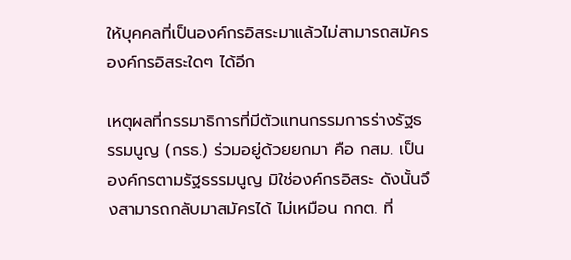ให้บุคคลที่เป็นองค์กรอิสระมาแล้วไม่สามารถสมัครองค์กรอิสระใดๆ ได้อีก

เหตุผลที่กรรมาธิการที่มีตัวแทนกรรมการร่างรัฐธรรมนูญ (กรธ.) ร่วมอยู่ด้วยยกมา คือ กสม. เป็นองค์กรตามรัฐธรรมนูญ มิใช่องค์กรอิสระ ดังนั้นจึงสามารถกลับมาสมัครได้ ไม่เหมือน กกต. ที่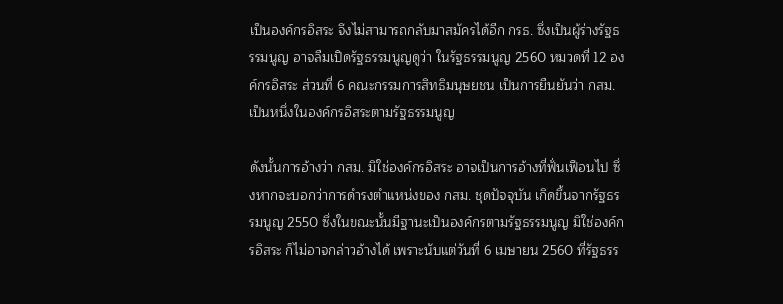เป็นองค์กรอิสระ จึงไม่สามารถกลับมาสมัครได้อีก กรธ. ซึ่งเป็นผู้ร่างรัฐธรรมนูญ อาจลืมเปิดรัฐธรรมนูญดูว่า ในรัฐธรรมนูญ 2560 หมวดที่ 12 องค์กรอิสระ ส่วนที่ 6 คณะกรรมการสิทธิมนุษยชน เป็นการยืนยันว่า กสม. เป็นหนึ่งในองค์กรอิสระตามรัฐธรรมนูญ

ดังนั้นการอ้างว่า กสม. มิใช่องค์กรอิสระ อาจเป็นการอ้างที่ฟั่นเฟือนไป ซึ่งหากจะบอกว่าการดำรงตำแหน่งของ กสม. ชุดปัจจุบัน เกิดขึ้นจากรัฐธรรมนูญ 2550 ซึ่งในขณะนั้นมีฐานะเป็นองค์กรตามรัฐธรรมนูญ มิใช่องค์กรอิสระ ก็ไม่อาจกล่าวอ้างได้ เพราะนับแต่วันที่ 6 เมษายน 2560 ที่รัฐธรร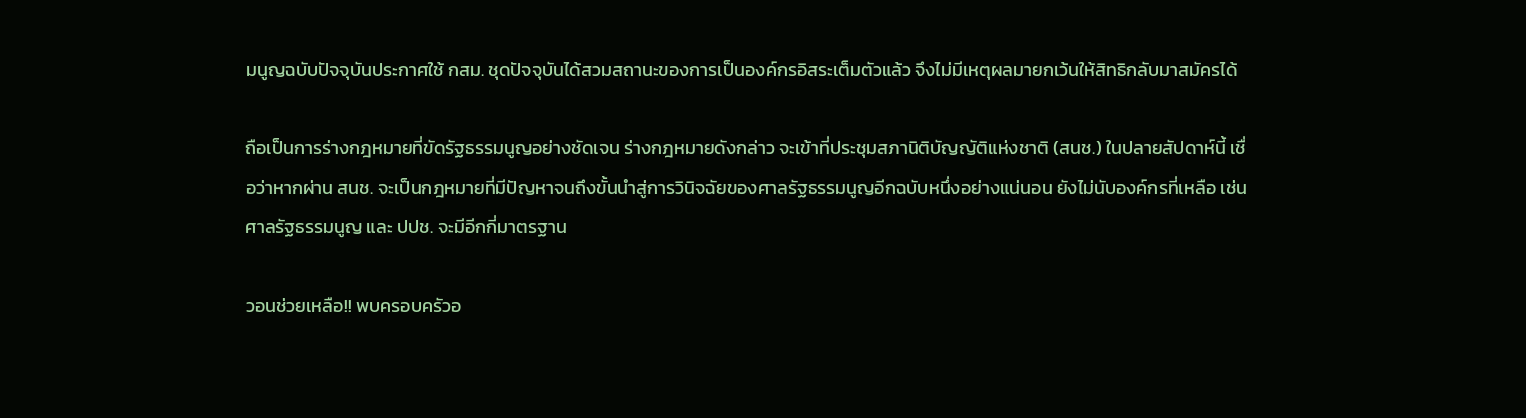มนูญฉบับปัจจุบันประกาศใช้ กสม. ชุดปัจจุบันได้สวมสถานะของการเป็นองค์กรอิสระเต็มตัวแล้ว จึงไม่มีเหตุผลมายกเว้นให้สิทธิกลับมาสมัครได้

ถือเป็นการร่างกฎหมายที่ขัดรัฐธรรมนูญอย่างชัดเจน ร่างกฎหมายดังกล่าว จะเข้าที่ประชุมสภานิติบัญญัติแห่งชาติ (สนช.) ในปลายสัปดาห์นี้ เชื่อว่าหากผ่าน สนช. จะเป็นกฎหมายที่มีปัญหาจนถึงขั้นนำสู่การวินิจฉัยของศาลรัฐธรรมนูญอีกฉบับหนึ่งอย่างแน่นอน ยังไม่นับองค์กรที่เหลือ เช่น ศาลรัฐธรรมนูญ และ ปปช. จะมีอีกกี่มาตรฐาน

วอนช่วยเหลือ!! พบครอบครัวอ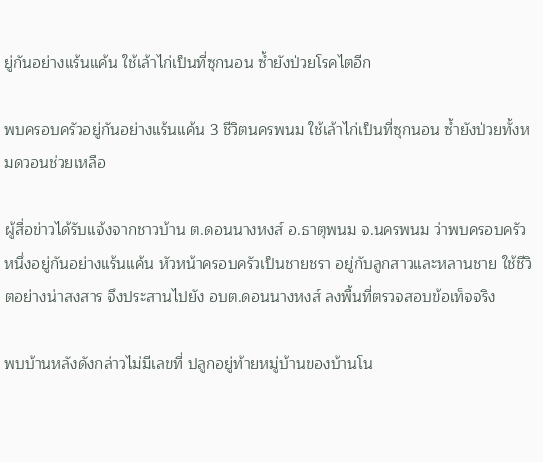ยู่กันอย่างแร้นแค้น ใช้เล้าไก่เป็นที่ซุกนอน ซ้ำยังป่วยโรคไตอีก

พบครอบครัวอยู่กันอย่างแร้นแค้น 3 ชีวิตนครพนม ใช้เล้าไก่เป็นที่ซุกนอน ซ้ำยังป่วยทั้งหมดวอนช่วยเหลือ

ผู้สื่อข่าวได้รับแจ้งจากชาวบ้าน ต.ดอนนางหงส์ อ.ธาตุพนม จ.นครพนม ว่าพบครอบครัวหนึ่งอยู่กันอย่างแร้นแค้น หัวหน้าครอบครัวเป็นชายชรา อยู่กับลูกสาวและหลานชาย ใช้ชีวิตอย่างน่าสงสาร จึงประสานไปยัง อบต.ดอนนางหงส์ ลงพื้นที่ตรวจสอบข้อเท็จจริง

พบบ้านหลังดังกล่าวไม่มีเลขที่ ปลูกอยู่ท้ายหมู่บ้านของบ้านโน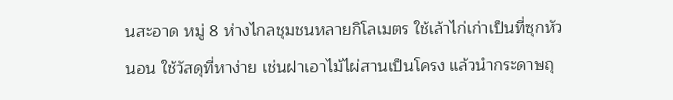นสะอาด หมู่ 8 ห่างไกลชุมชนหลายกิโลเมตร ใช้เล้าไก่เก่าเป็นที่ซุกหัวนอน ใช้วัสดุที่หาง่าย เช่นฝาเอาไม้ไผ่สานเป็นโครง แล้วนำกระดาษถุ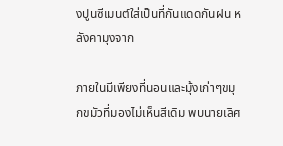งปูนซีเมนต์ใส่เป็นที่กันแดดกันฝน หลังคามุงจาก

ภายในมีเพียงที่นอนและมุ้งเก่าๆขมุกขมัวที่มองไม่เห็นสีเดิม พบนายเลิศ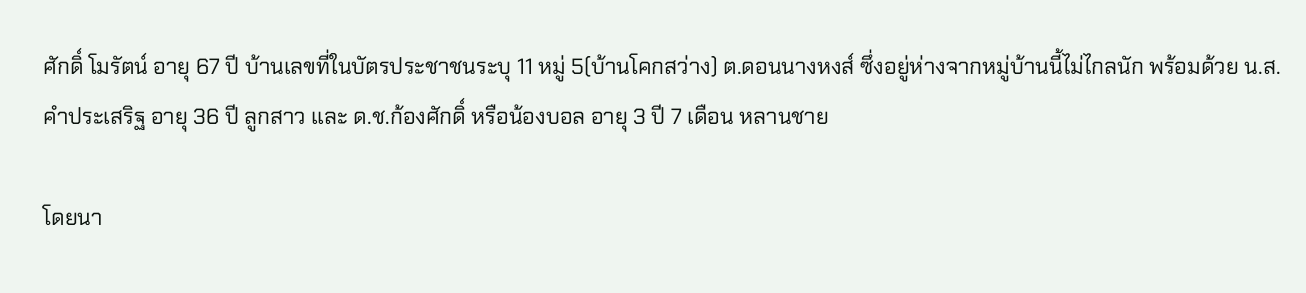ศักดิ์ โมรัตน์ อายุ 67 ปี บ้านเลขที่ในบัตรประชาชนระบุ 11 หมู่ 5(บ้านโคกสว่าง) ต.ดอนนางหงส์ ซึ่งอยู่ห่างจากหมู่บ้านนี้ไม่ไกลนัก พร้อมด้วย น.ส.คำประเสริฐ อายุ 36 ปี ลูกสาว และ ด.ช.ก้องศักดิ์ หรือน้องบอล อายุ 3 ปี 7 เดือน หลานชาย

โดยนา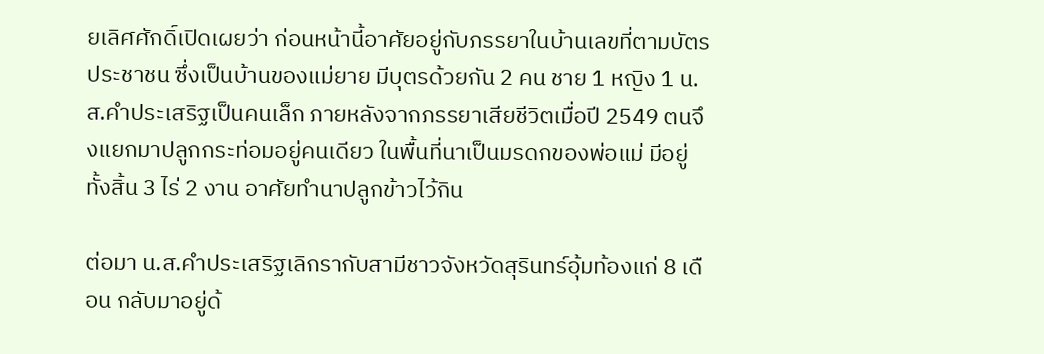ยเลิศศักดิ์เปิดเผยว่า ก่อนหน้านี้อาศัยอยู่กับภรรยาในบ้านเลขที่ตามบัตรประชาชน ซึ่งเป็นบ้านของแม่ยาย มีบุตรด้วยกัน 2 คน ชาย 1 หญิง 1 น.ส.คำประเสริฐเป็นคนเล็ก ภายหลังจากภรรยาเสียชีวิตเมื่อปี 2549 ตนจึงแยกมาปลูกกระท่อมอยู่คนเดียว ในพื้นที่นาเป็นมรดกของพ่อแม่ มีอยู่ทั้งสิ้น 3 ไร่ 2 งาน อาศัยทำนาปลูกข้าวไว้กิน

ต่อมา น.ส.คำประเสริฐเลิกรากับสามีชาวจังหวัดสุรินทร์อุ้มท้องแก่ 8 เดือน กลับมาอยู่ด้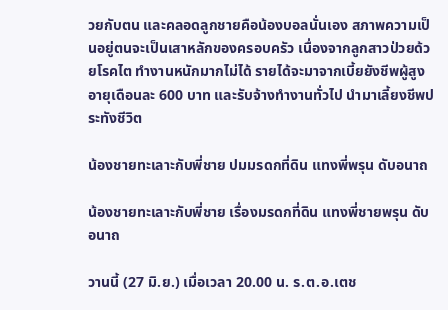วยกับตน และคลอดลูกชายคือน้องบอลนั่นเอง สภาพความเป็นอยู่ตนจะเป็นเสาหลักของครอบครัว เนื่องจากลูกสาวป่วยด้วยโรคไต ทำงานหนักมากไม่ได้ รายได้จะมาจากเบี้ยยังชีพผู้สูงอายุเดือนละ 600 บาท และรับจ้างทำงานทั่วไป นำมาเลี้ยงชีพประทังชีวิต

น้องชายทะเลาะกับพี่ชาย ปมมรดกที่ดิน แทงพี่พรุน ดับอนาถ

น้องชายทะเลาะกับพี่ชาย เรื่องมรดกที่ดิน แทงพี่ชายพรุน ดับอนาถ

วานนี้ (27 มิ.ย.) เมื่อเวลา 20.00 น. ร.ต.อ.เตช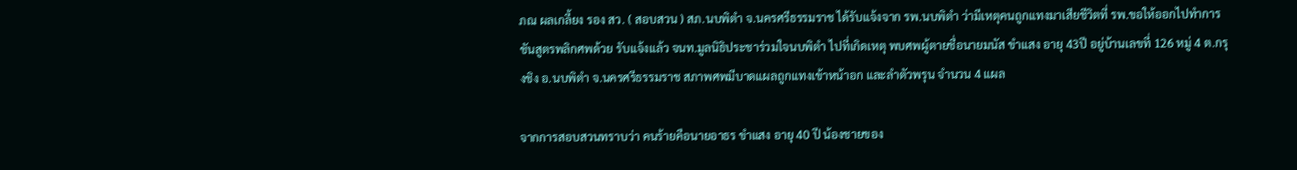ภณ ผลเกลี้ยง รอง สว. ( สอบสวน ) สภ.นบพิตำ จ.นครศรีธรรมราช ได้รับแจ้งจาก รพ.นบพิตำ ว่ามีเหตุคนถูกแทงมาเสียชีวิตที่ รพ.ขอให้ออกไปทำการชันสูตรพลิกศพด้วย รับแจ้งแล้ว จนท.มูลนิธิประชาร่วมใจนบพิตำ ไปที่เกิดเหตุ พบศพผู้ตายชื่อนายมนัส ขำแสง อายุ 43ปี อยู่บ้านเลขที่ 126 หมู่ 4 ต.กรุงชิง อ.นบพิตำ จ.นครศรีธรรมราช สภาพศพมีบาดแผลถูกแทงเข้าหน้าอก และลำตัวพรุน จำนวน 4 แผล

จากการสอบสวนทราบว่า คนร้ายคือนายอาธร ขำแสง อายุ 40 ปี น้องชายของ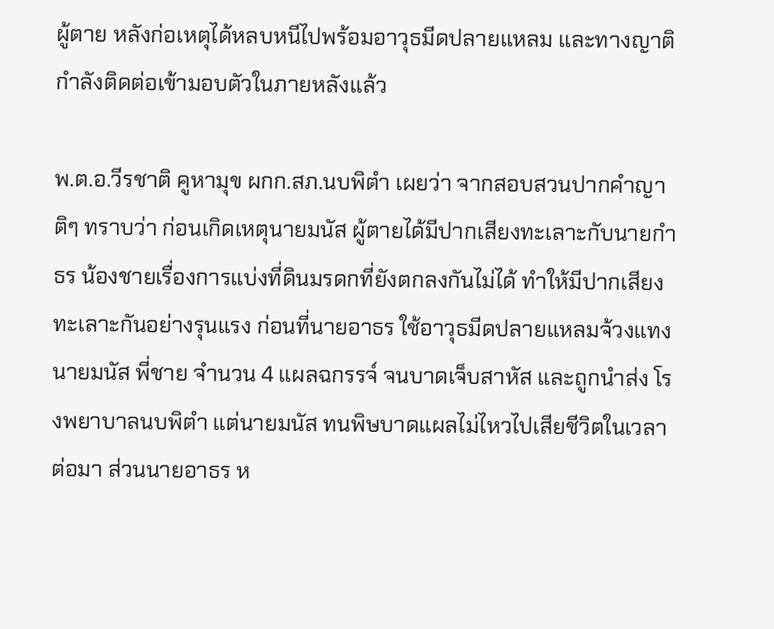ผู้ตาย หลังก่อเหตุได้หลบหนีไปพร้อมอาวุธมีดปลายแหลม และทางญาติกำลังติดต่อเข้ามอบตัวในภายหลังแล้ว

พ.ต.อ.วีรชาติ คูหามุข ผกก.สภ.นบพิตำ เผยว่า จากสอบสวนปากคำญาติๆ ทราบว่า ก่อนเกิดเหตุนายมนัส ผู้ตายได้มีปากเสียงทะเลาะกับนายกำธร น้องชายเรื่องการแบ่งที่ดินมรดกที่ยังตกลงกันไม่ได้ ทำให้มีปากเสียงทะเลาะกันอย่างรุนแรง ก่อนที่นายอาธร ใช้อาวุธมีดปลายแหลมจ้วงแทงนายมนัส พี่ชาย จำนวน 4 แผลฉกรรจ์ จนบาดเจ็บสาหัส และถูกนำส่ง โรงพยาบาลนบพิตำ แต่นายมนัส ทนพิษบาดแผลไม่ไหวไปเสียชีวิตในเวลาต่อมา ส่วนนายอาธร ห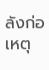ลังก่อเหตุ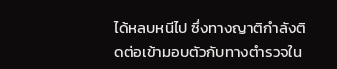ได้หลบหนีไป ซึ่งทางญาติกำลังติดต่อเข้ามอบตัวกับทางตำรวจใน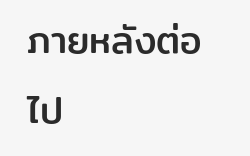ภายหลังต่อไป